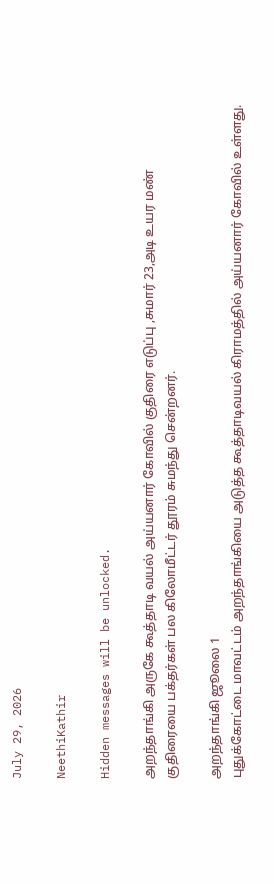July 29, 2026

NeethiKathir

Hidden messages will be unlocked.

அறந்தாங்கி அருகே கூத்தாடி வயல் அய்யனார் கோவில் குதிரை எடுப்பு ,சுமார் 23,அடி உயர மண் குதிரையை பக்தர்கள் பல கிலோமீட்டர் தூரம் சுமந்து சென்றனர்.

அறந்தாங்கி ஜூலை 1
புதுக்கோட்டை மாவட்டம் அறந்தாங்கியை அடுத்த கூத்தாடிவயல் கிராமத்தில் அய்யனார் கோவில் உள்ளது.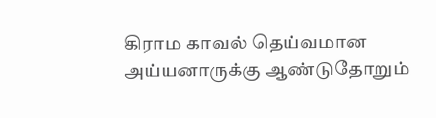கிராம காவல் தெய்வமான அய்யனாருக்கு ஆண்டுதோறும்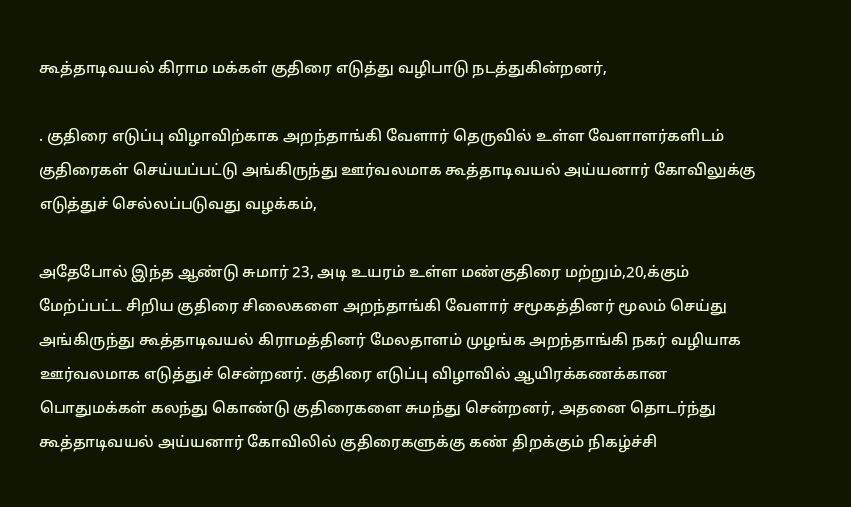கூத்தாடிவயல் கிராம மக்கள் குதிரை எடுத்து வழிபாடு நடத்துகின்றனர்,

. குதிரை எடுப்பு விழாவிற்காக அறந்தாங்கி வேளார் தெருவில் உள்ள வேளாளர்களிடம் குதிரைகள் செய்யப்பட்டு அங்கிருந்து ஊர்வலமாக கூத்தாடிவயல் அய்யனார் கோவிலுக்கு எடுத்துச் செல்லப்படுவது வழக்கம்,

அதேபோல் இந்த ஆண்டு சுமார் 23, அடி உயரம் உள்ள மண்குதிரை மற்றும்,20,க்கும் மேற்ப்பட்ட சிறிய குதிரை சிலைகளை அறந்தாங்கி வேளார் சமூகத்தினர் மூலம் செய்து அங்கிருந்து கூத்தாடிவயல் கிராமத்தினர் மேலதாளம் முழங்க அறந்தாங்கி நகர் வழியாக ஊர்வலமாக எடுத்துச் சென்றனர். குதிரை எடுப்பு விழாவில் ஆயிரக்கணக்கான பொதுமக்கள் கலந்து கொண்டு குதிரைகளை சுமந்து சென்றனர், அதனை தொடர்ந்து கூத்தாடிவயல் அய்யனார் கோவிலில் குதிரைகளுக்கு கண் திறக்கும் நிகழ்ச்சி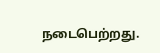நடைபெற்றது.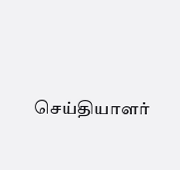செய்தியாளர்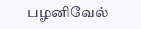பழனிவேல்